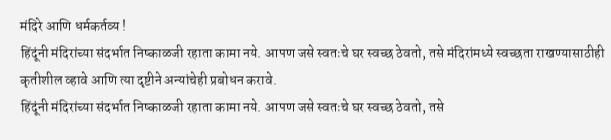मंदिरे आणि धर्मकर्तव्य !
हिंदूंनी मंदिरांच्या संदर्भात निष्काळजी रहाता कामा नये. आपण जसे स्वतःचे घर स्वच्छ ठेवतो, तसे मंदिरांमध्ये स्वच्छता राखण्यासाठीही कृतीशील व्हावे आणि त्या दृष्टीने अन्यांचेही प्रबोधन करावे.
हिंदूंनी मंदिरांच्या संदर्भात निष्काळजी रहाता कामा नये. आपण जसे स्वतःचे घर स्वच्छ ठेवतो, तसे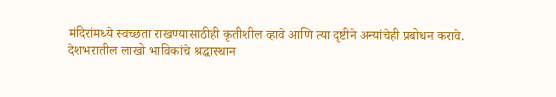मंदिरांमध्ये स्वच्छता राखण्यासाठीही कृतीशील व्हावे आणि त्या दृष्टीने अन्यांचेही प्रबोधन करावे.
देशभरातील लाखो भाविकांचे श्रद्धास्थान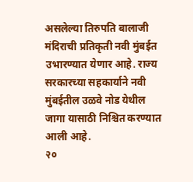असलेल्या तिरुपति बालाजी मंदिराची प्रतिकृती नवी मुंबईत उभारण्यात येणार आहे. राज्य सरकारच्या सहकार्याने नवी मुंबईतील उळवे नोड येथील जागा यासाठी निश्चित करण्यात आली आहे.
२०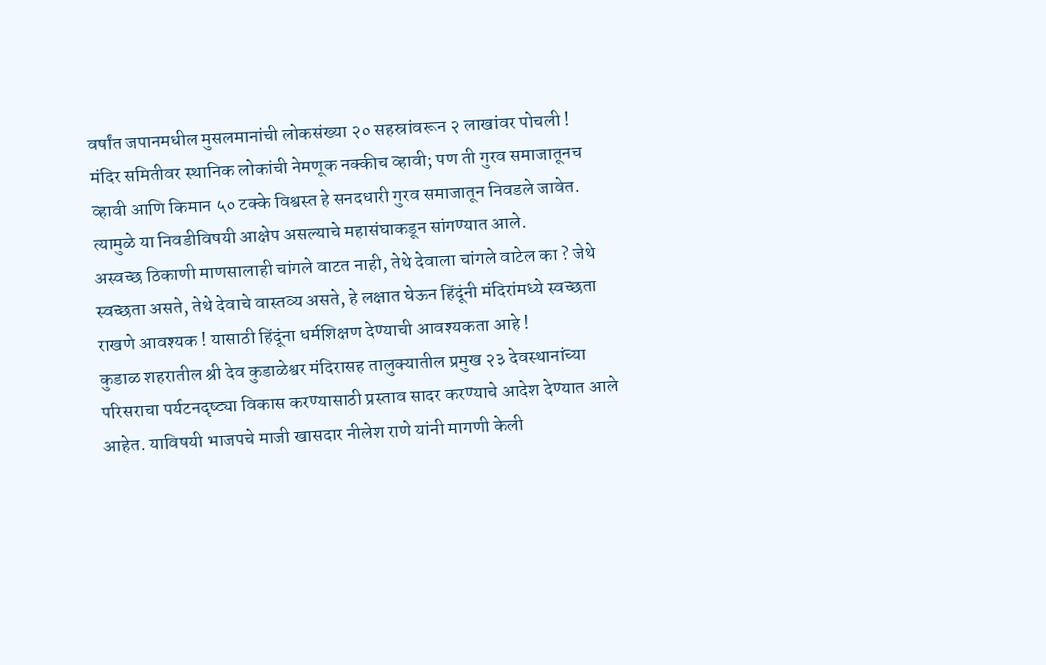वर्षांत जपानमधील मुसलमानांची लोकसंख्या २० सहस्रांवरून २ लाखांवर पोचली !
मंदिर समितीवर स्थानिक लोकांची नेमणूक नक्कीच व्हावी; पण ती गुरव समाजातूनच व्हावी आणि किमान ५० टक्के विश्वस्त हे सनदधारी गुरव समाजातून निवडले जावेत. त्यामुळे या निवडीविषयी आक्षेप असल्याचे महासंघाकडून सांगण्यात आले.
अस्वच्छ ठिकाणी माणसालाही चांगले वाटत नाही, तेथे देवाला चांगले वाटेल का ? जेथे स्वच्छता असते, तेथे देवाचे वास्तव्य असते, हे लक्षात घेऊन हिंदूंनी मंदिरांमध्ये स्वच्छता राखणे आवश्यक ! यासाठी हिंदूंना धर्मशिक्षण देण्याची आवश्यकता आहे !
कुडाळ शहरातील श्री देव कुडाळेश्वर मंदिरासह तालुक्यातील प्रमुख २३ देवस्थानांच्या परिसराचा पर्यटनदृष्ट्या विकास करण्यासाठी प्रस्ताव सादर करण्याचे आदेश देण्यात आले आहेत. याविषयी भाजपचे माजी खासदार नीलेश राणे यांनी मागणी केली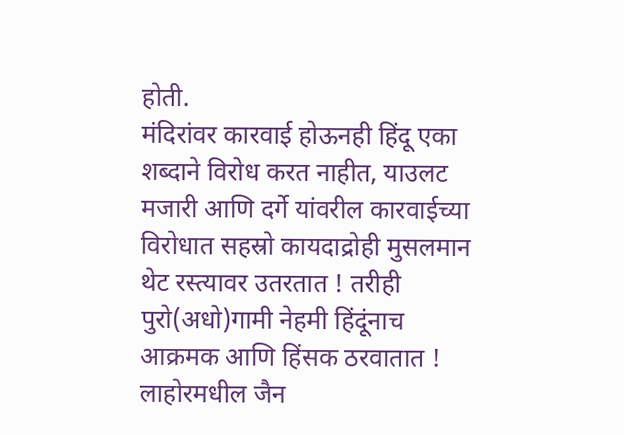होती.
मंदिरांवर कारवाई होऊनही हिंदू एका शब्दाने विरोध करत नाहीत, याउलट मजारी आणि दर्गे यांवरील कारवाईच्या विरोधात सहस्रो कायदाद्रोही मुसलमान थेट रस्त्यावर उतरतात ! तरीही पुरो(अधो)गामी नेहमी हिंदूंनाच आक्रमक आणि हिंसक ठरवातात !
लाहोरमधील जैन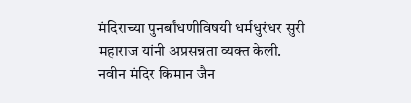मंदिराच्या पुनर्बांधणीविषयी धर्मधुरंधर सुरी महाराज यांनी अप्रसन्नता व्यक्त केली. नवीन मंदिर किमान जैन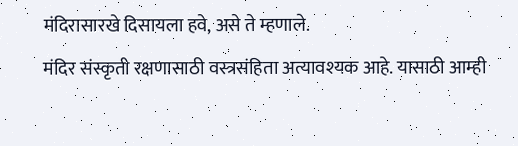मंदिरासारखे दिसायला हवे, असे ते म्हणाले.
मंदिर संस्कृती रक्षणासाठी वस्त्रसंहिता अत्यावश्यक आहे. यासाठी आम्ही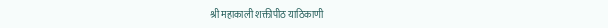श्री महाकाली शक्तीपीठ याठिकाणी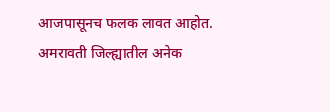आजपासूनच फलक लावत आहोत. अमरावती जिल्ह्यातील अनेक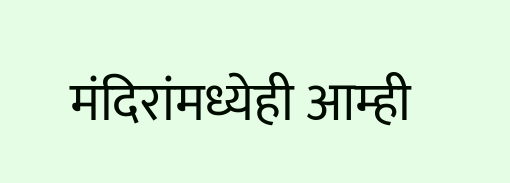मंदिरांमध्येही आम्ही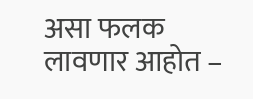असा फलक लावणार आहोत –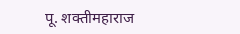पू. शक्तीमहाराज